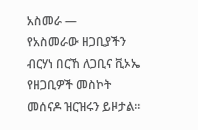አስመራ —
የአስመራው ዘጋቢያችን ብርሃነ በርኸ ለጋቢና ቪኦኤ የዘጋቢዎች መስኮት መሰናዶ ዝርዝሩን ይዞታል።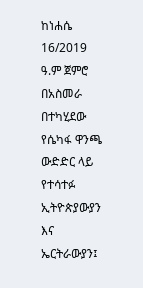ከነሐሴ 16/2019 ዓ.ም ጀምሮ በአስመራ በተካሂደው የሴካፋ ዋንጫ ውድድር ላይ የተሳተፉ ኢትዮጵያውያን እና ኤርትራውያን፤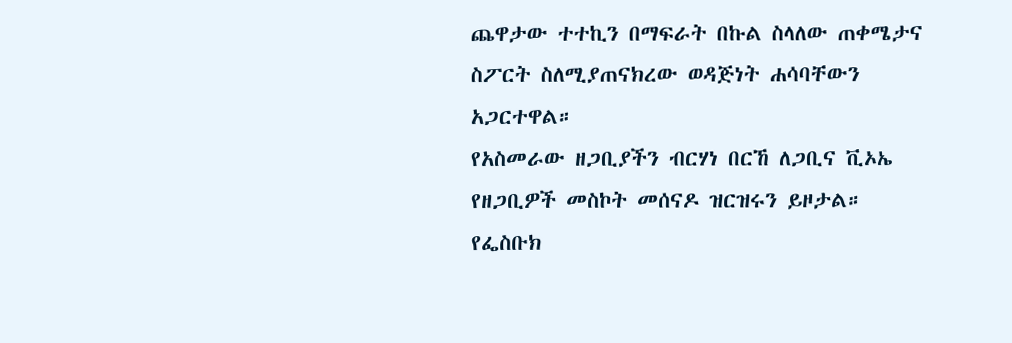ጨዋታው ተተኪን በማፍራት በኩል ስላለው ጠቀሜታና ስፖርት ስለሚያጠናክረው ወዳጅነት ሐሳባቸውን አጋርተዋል።
የአስመራው ዘጋቢያችን ብርሃነ በርኸ ለጋቢና ቪኦኤ የዘጋቢዎች መስኮት መሰናዶ ዝርዝሩን ይዞታል።
የፌስቡክ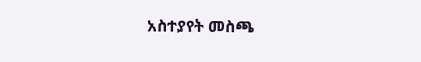አስተያየት መስጫ